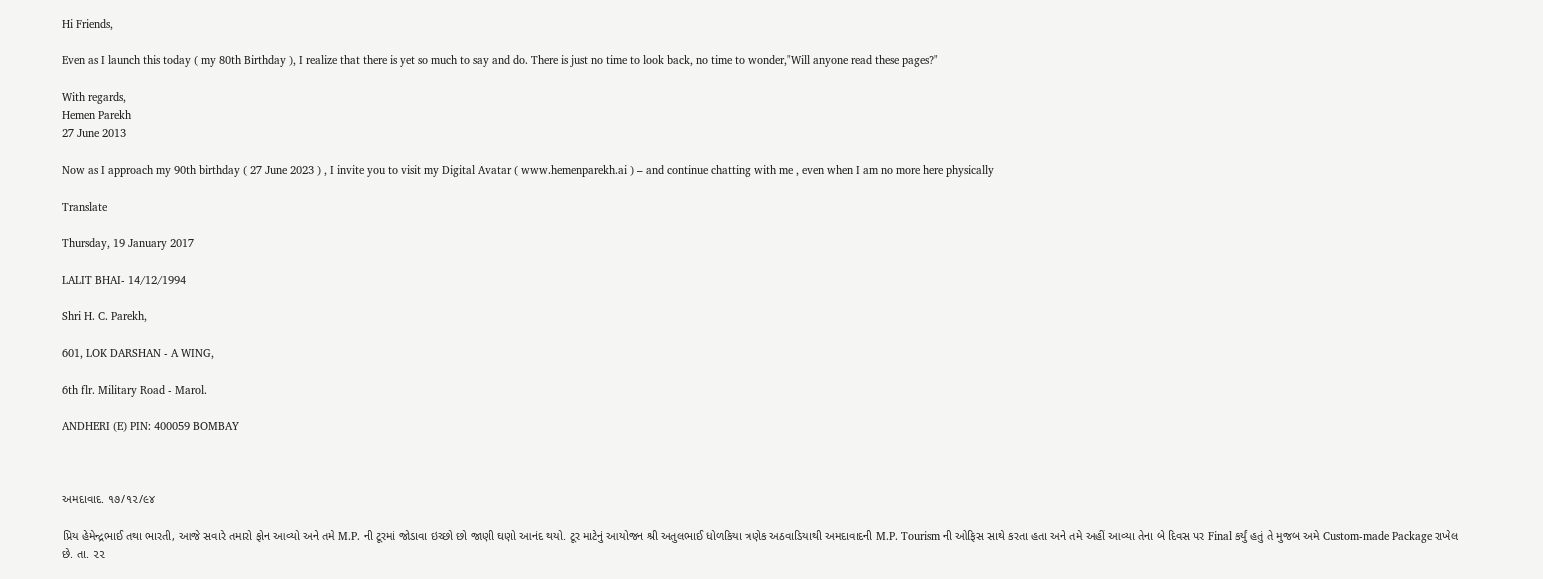Hi Friends,

Even as I launch this today ( my 80th Birthday ), I realize that there is yet so much to say and do. There is just no time to look back, no time to wonder,"Will anyone read these pages?"

With regards,
Hemen Parekh
27 June 2013

Now as I approach my 90th birthday ( 27 June 2023 ) , I invite you to visit my Digital Avatar ( www.hemenparekh.ai ) – and continue chatting with me , even when I am no more here physically

Translate

Thursday, 19 January 2017

LALIT BHAI- 14/12/1994

Shri H. C. Parekh,

601, LOK DARSHAN - A WING,

6th flr. Military Road - Marol.

ANDHERI (E) PIN: 400059 BOMBAY



અમદાવાદ. ૧૭/૧૨/૯૪

પ્રિય હેમેન્દ્રભાઈ તથા ભારતી, આજે સવારે તમારો ફોન આવ્યો અને તમે M.P. ની ટૂરમાં જોડાવા ઇચ્છો છો જાણી ઘણો આનંદ થયો. ટૂર માટેનું આયોજન શ્રી અતુલભાઈ ધોળકિયા ત્રણેક અઠવાડિયાથી અમદાવાદની M.P. Tourism ની ઓફિસ સાથે કરતા હતા અને તમે અહીં આવ્યા તેના બે દિવસ પર Final કર્યું હતું તે મુજબ અમે Custom-made Package રાખેલ છે. તા. ૨૨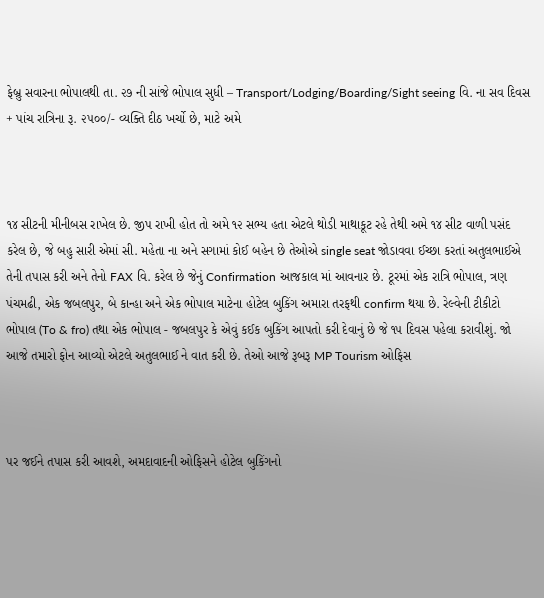ફેબ્રુ સવારના ભોપાલથી તા. ૨૭ ની સાંજે ભોપાલ સુધી – Transport/Lodging/Boarding/Sight seeing વિ. ના સવ દિવસ + પાંચ રાત્રિના રૂ. ૨૫૦૦/- વ્યક્તિ દીઠ ખર્ચો છે, માટે અમે



૧૪ સીટની મીનીબસ રાખેલ છે. જીપ રાખી હોત તો અમે ૧૨ સભ્ય હતા એટલે થોડી માથાકૂટ રહે તેથી અમે ૧૪ સીટ વાળી પસંદ કરેલ છે, જે બહુ સારી એમાં સી. મહેતા ના અને સગામાં કોઈ બહેન છે તેઓએ single seat જોડાવવા ઈચ્છા કરતાં અતુલભાઈએ તેની તપાસ કરી અને તેનો FAX વિ. કરેલ છે જેનું Confirmation આજકાલ માં આવનાર છે. ટૂરમાં એક રાત્રિ ભોપાલ, ત્રણ પંચમઢી, એક જબલપુર, બે કાન્હા અને એક ભોપાલ માટેના હોટેલ બુકિંગ અમારા તરફથી confirm થયા છે. રેલ્વેની ટીકીટો ભોપાલ (To & fro) તથા એક ભોપાલ - જબલપુર કે એવું કઈક બુકિંગ આપતો કરી દેવાનું છે જે ૧૫ દિવસ પહેલા કરાવીશું. જો આજે તમારો ફોન આવ્યો એટલે અતુલભાઈ ને વાત કરી છે. તેઓ આજે રૂબરૂ MP Tourism ઓફિસ



પર જઈને તપાસ કરી આવશે, અમદાવાદની ઓફિસને હોટેલ બુકિંગનો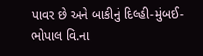પાવર છે અને બાકીનું દિલ્હી-મુંબઈ-ભોપાલ વિ.ના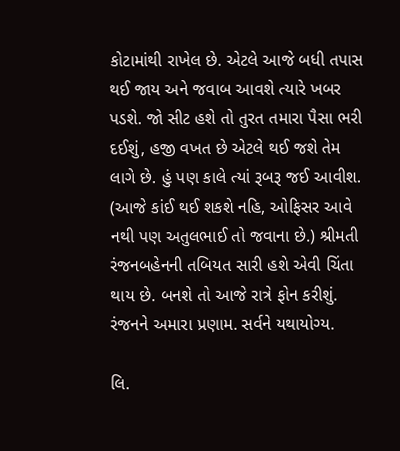કોટામાંથી રાખેલ છે. એટલે આજે બધી તપાસ થઈ જાય અને જવાબ આવશે ત્યારે ખબર પડશે. જો સીટ હશે તો તુરત તમારા પૈસા ભરી દઈશું, હજી વખત છે એટલે થઈ જશે તેમ લાગે છે. હું પણ કાલે ત્યાં રૂબરૂ જઈ આવીશ. (આજે કાંઈ થઈ શકશે નહિ, ઓફિસર આવે નથી પણ અતુલભાઈ તો જવાના છે.) શ્રીમતી રંજનબહેનની તબિયત સારી હશે એવી ચિંતા થાય છે. બનશે તો આજે રાત્રે ફોન કરીશું. રંજનને અમારા પ્રણામ. સર્વને યથાયોગ્ય.

લિ.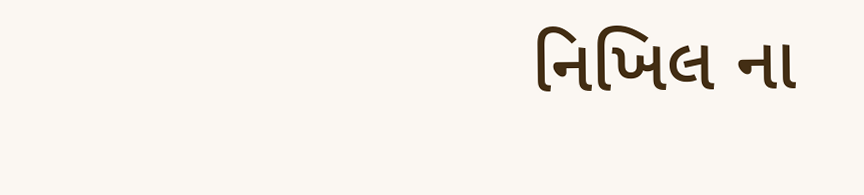નિખિલ ના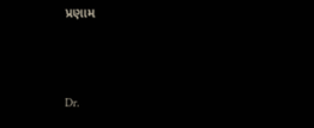પ્રણામ



Dr.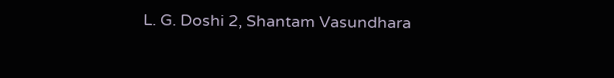L. G. Doshi 2, Shantam Vasundhara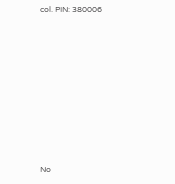col. PIN: 380006









No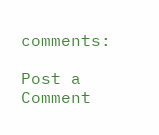comments:

Post a Comment